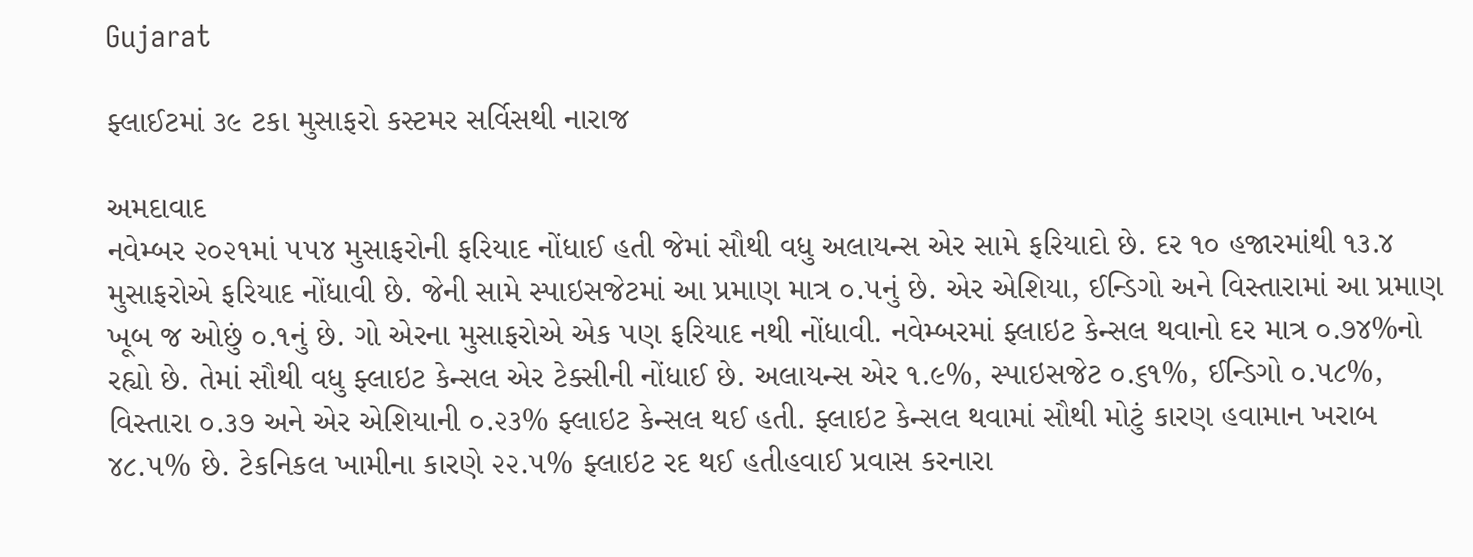Gujarat

ફ્લાઈટમાં ૩૯ ટકા મુસાફરો કસ્ટમર સર્વિસથી નારાજ

અમદાવાદ
નવેમ્બર ૨૦૨૧માં ૫૫૪ મુસાફરોની ફરિયાદ નોંધાઈ હતી જેમાં સૌથી વધુ અલાયન્સ એર સામે ફરિયાદો છે. દર ૧૦ હજારમાંથી ૧૩.૪ મુસાફરોએ ફરિયાદ નોંધાવી છે. જેની સામે સ્પાઇસજેટમાં આ પ્રમાણ માત્ર ૦.૫નું છે. એર એશિયા, ઈન્ડિગો અને વિસ્તારામાં આ પ્રમાણ ખૂબ જ ઓછું ૦.૧નું છે. ગો એરના મુસાફરોએ એક પણ ફરિયાદ નથી નોંધાવી. નવેમ્બરમાં ફ્લાઇટ કેન્સલ થવાનો દર માત્ર ૦.૭૪%નો રહ્યો છે. તેમાં સૌથી વધુ ફ્લાઇટ કેન્સલ એર ટેક્સીની નોંધાઈ છે. અલાયન્સ એર ૧.૯%, સ્પાઇસજેટ ૦.૬૧%, ઈન્ડિગો ૦.૫૮%, વિસ્તારા ૦.૩૭ અને એર એશિયાની ૦.૨૩% ફ્લાઇટ કેન્સલ થઈ હતી. ફ્લાઇટ કેન્સલ થવામાં સૌથી મોટું કારણ હવામાન ખરાબ ૪૮.૫% છે. ટેકનિકલ ખામીના કારણે ૨૨.૫% ફ્લાઇટ રદ થઈ હતીહવાઈ પ્રવાસ કરનારા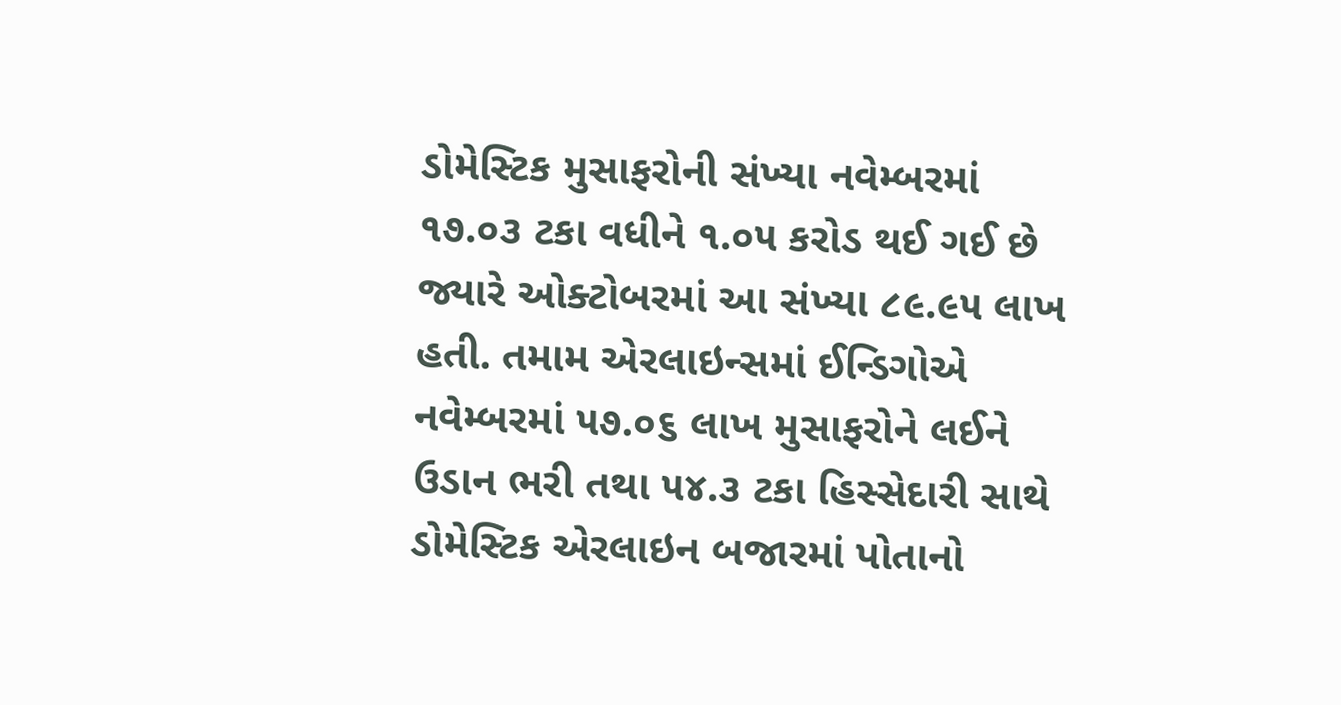ડોમેસ્ટિક મુસાફરોની સંખ્યા નવેમ્બરમાં ૧૭.૦૩ ટકા વધીને ૧.૦૫ કરોડ થઈ ગઈ છે જ્યારે ઓક્ટોબરમાં આ સંખ્યા ૮૯.૯૫ લાખ હતી. તમામ એરલાઇન્સમાં ઈન્ડિગોએ નવેમ્બરમાં ૫૭.૦૬ લાખ મુસાફરોને લઈને ઉડાન ભરી તથા ૫૪.૩ ટકા હિસ્સેદારી સાથે ડોમેસ્ટિક એરલાઇન બજારમાં પોતાનો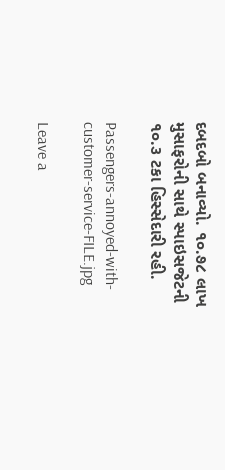દબદબો બનાવ્યો. ૧૦.૭૮ લાખ મુસાફરોની સાથે સ્પાઇસજેટની ૧૦.૩ ટકા હિસ્સેદારી રહી.

Passengers-annoyed-with-customer-service-FILE.jpg

Leave a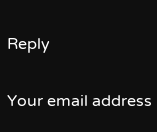Reply

Your email address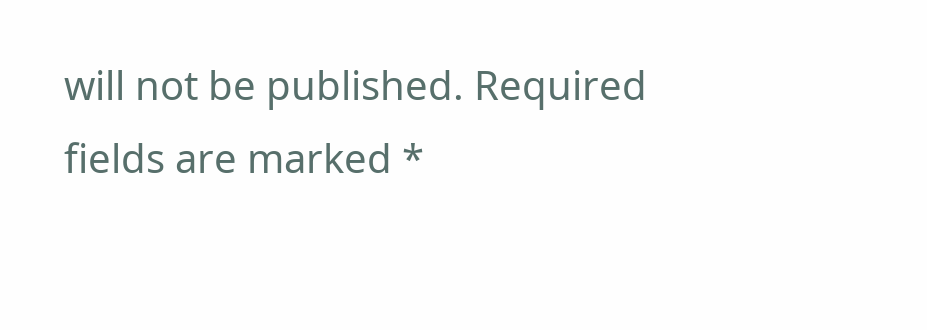will not be published. Required fields are marked *